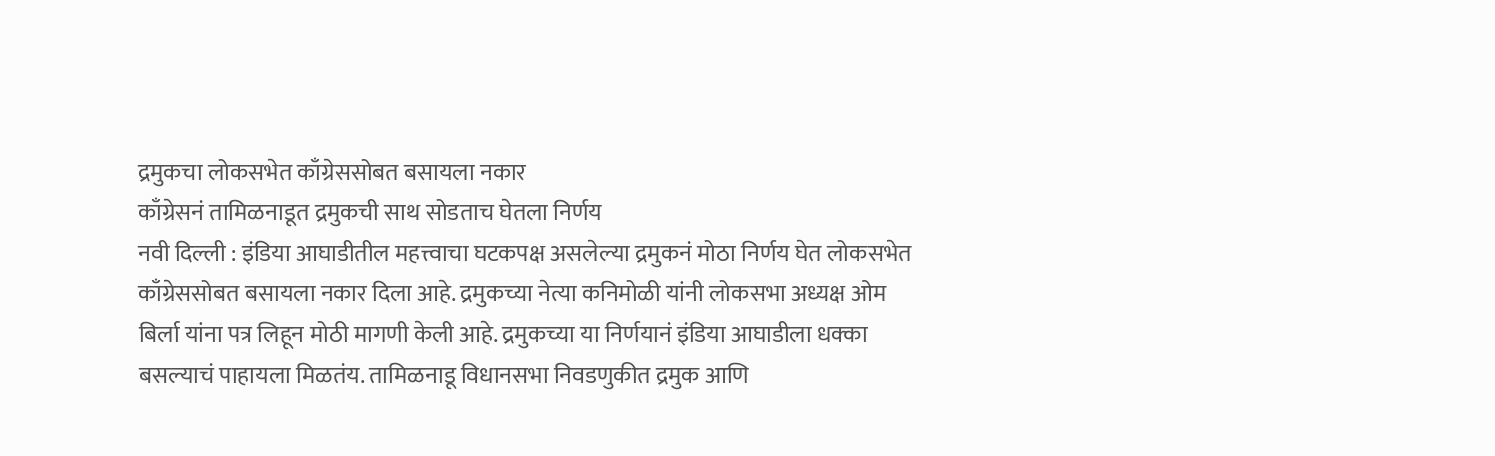द्रमुकचा लोकसभेत काँग्रेससोबत बसायला नकार
काँग्रेसनं तामिळनाडूत द्रमुकची साथ सोडताच घेतला निर्णय
नवी दिल्ली : इंडिया आघाडीतील महत्त्वाचा घटकपक्ष असलेल्या द्रमुकनं मोठा निर्णय घेत लोकसभेत काँग्रेससोबत बसायला नकार दिला आहे. द्रमुकच्या नेत्या कनिमोळी यांनी लोकसभा अध्यक्ष ओम बिर्ला यांना पत्र लिहून मोठी मागणी केली आहे. द्रमुकच्या या निर्णयानं इंडिया आघाडीला धक्का बसल्याचं पाहायला मिळतंय. तामिळनाडू विधानसभा निवडणुकीत द्रमुक आणि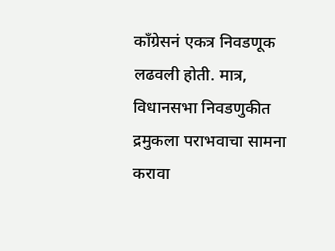काँग्रेसनं एकत्र निवडणूक लढवली होती. मात्र, विधानसभा निवडणुकीत द्रमुकला पराभवाचा सामना करावा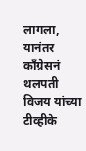लागला, यानंतर काँग्रेसनं थलपती विजय यांच्या टीव्हीके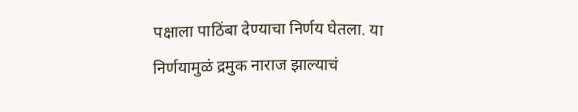पक्षाला पाठिंबा देण्याचा निर्णय घेतला. या निर्णयामुळं द्रमुक नाराज झाल्याचं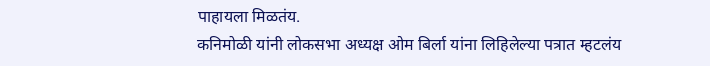पाहायला मिळतंय.
कनिमोळी यांनी लोकसभा अध्यक्ष ओम बिर्ला यांना लिहिलेल्या पत्रात म्हटलंय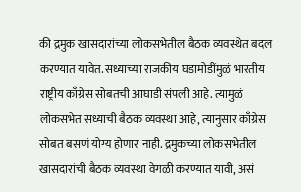की द्रमुक खासदारांच्या लोकसभेतील बैठक व्यवस्थेत बदल करण्यात यावेत. सध्याच्या राजकीय घडामोडींमुळं भारतीय राष्ट्रीय काँग्रेस सोबतची आघाडी संपली आहे. त्यामुळं लोकसभेत सध्याची बैठक व्यवस्था आहे, त्यानुसार काँग्रेस सोबत बसणं योग्य होणार नाही. द्रमुकच्या लोकसभेतील खासदारांची बैठक व्यवस्था वेगळी करण्यात यावी, असं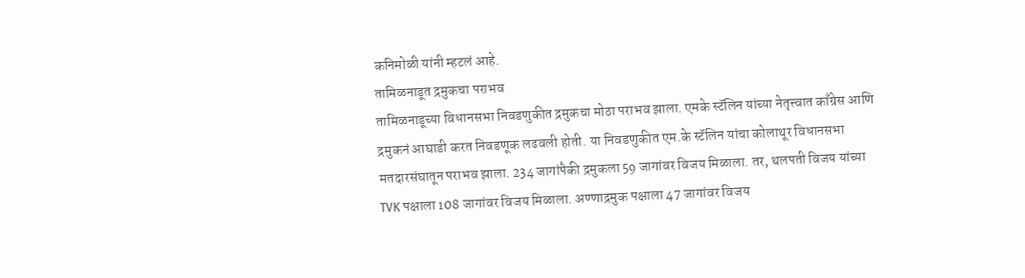कनिमोळी यांनी म्हटलं आहे.
तामिळनाडूत द्रमुकचा पराभव
तामिळनाडूच्या विधानसभा निवडणुकीत द्रमुकचा मोठा पराभव झाला. एमके स्टॅलिन यांच्या नेतृत्त्वात काँग्रेस आणि द्रमुकनं आघाडी करत निवडणूक लढवली होती. या निवडणुकीत एम.के स्टॅलिन यांचा कोलाथूर विधानसभा मतदारसंघातून पराभव झाला. 234 जागांपैकी द्रमुकला 59 जागांवर विजय मिळाला. तर, थलपती विजय यांच्या TVK पक्षाला 108 जागांवर विजय मिळाला. अण्णाद्रमुक पक्षाला 47 जागांवर विजय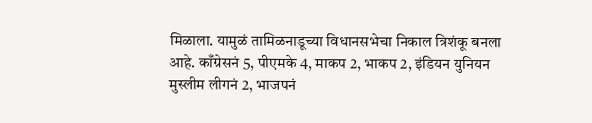मिळाला. यामुळं तामिळनाडूच्या विधानसभेचा निकाल त्रिशंकू बनला आहे. काँग्रेसनं 5, पीएमके 4, माकप 2, भाकप 2, इंडियन युनियन मुस्लीम लीगनं 2, भाजपनं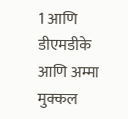1 आणि डीएमडीके आणि अम्मा मुक्कल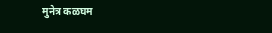मुनेत्र कळघम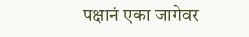पक्षानं एका जागेवर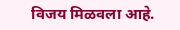विजय मिळवला आहे.